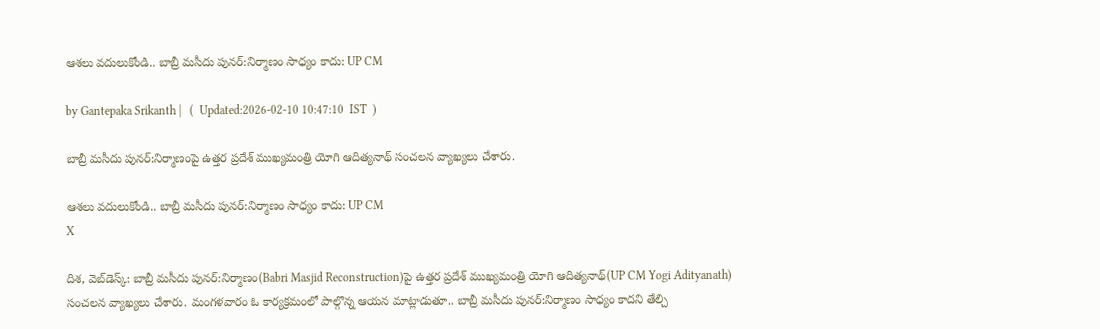ఆశలు వదులుకోండి.. బాబ్రీ మసీదు పునర్‌:నిర్మాణం సాధ్యం కాదు: UP CM

by Gantepaka Srikanth |   (  Updated:2026-02-10 10:47:10  IST  )

బాబ్రీ మసీదు పునర్:నిర్మాణంపై ఉత్తర ప్రదేశ్ ముఖ్యమంత్రి యోగి ఆదిత్యనాథ్ సంచలన వ్యాఖ్యలు చేశారు.

ఆశలు వదులుకోండి.. బాబ్రీ మసీదు పునర్‌:నిర్మాణం సాధ్యం కాదు: UP CM
X

దిశ, వెబ్‌డెస్క్: బాబ్రీ మసీదు పునర్:నిర్మాణం(Babri Masjid Reconstruction)పై ఉత్తర ప్రదేశ్ ముఖ్యమంత్రి యోగి ఆదిత్యనాథ్(UP CM Yogi Adityanath) సంచలన వ్యాఖ్యలు చేశారు. మంగళవారం ఓ కార్యక్రమంలో పాల్గొన్న ఆయన మాట్లాడుతూ.. బాబ్రీ మసీదు పునర్:నిర్మాణం సాధ్యం కాదని తేల్చి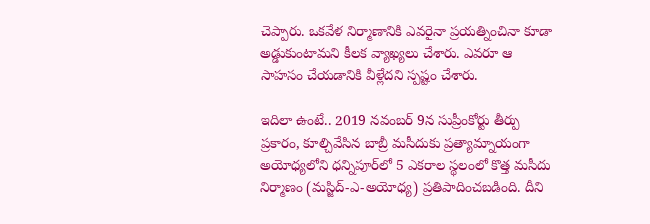చెప్పారు. ఒకవేళ నిర్మాణానికి ఎవరైనా ప్రయత్నించినా కూడా అడ్డుకుంటామని కీలక వ్యాఖ్యలు చేశారు. ఎవరూ ఆ సాహసం చేయడానికి వీళ్లేదని స్పష్టం చేశారు.

ఇదిలా ఉంటే.. 2019 నవంబర్ 9న సుప్రీంకోర్టు తీర్పు ప్రకారం, కూల్చివేసిన బాబ్రీ మసీదుకు ప్రత్యామ్నాయంగా అయోధ్యలోని ధన్నిపూర్‌లో 5 ఎకరాల స్థలంలో కొత్త మసీదు నిర్మాణం (మస్జిద్-ఎ-అయోధ్య) ప్రతిపాదించబడింది. దీని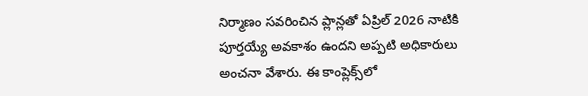నిర్మాణం సవరించిన ప్లాన్లతో ఏప్రిల్ 2026 నాటికి పూర్తయ్యే అవకాశం ఉందని అప్పటి అధికారులు అంచనా వేశారు. ఈ కాంప్లెక్స్‌లో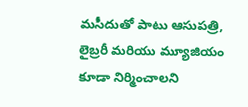మసీదుతో పాటు ఆసుపత్రి, లైబ్రరీ మరియు మ్యూజియం కూడా నిర్మించాలని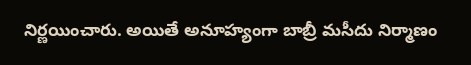నిర్ణయించారు. అయితే అనూహ్యంగా బాబ్రీ మసీదు నిర్మాణం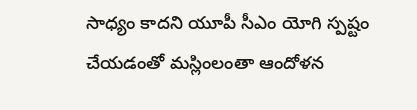సాధ్యం కాదని యూపీ సీఎం యోగి స్పష్టం చేయడంతో మస్లింలంతా ఆందోళన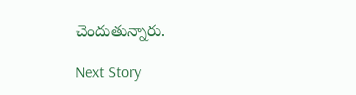చెందుతున్నారు.

Next Story